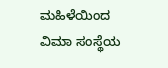ಮಹಿಳೆಯಿಂದ ವಿಮಾ ಸಂಸ್ಥೆಯ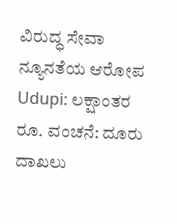ವಿರುದ್ಧ ಸೇವಾ ನ್ಯೂನತೆಯ ಆರೋಪ
Udupi: ಲಕ್ಷಾಂತರ ರೂ. ವಂಚನೆ: ದೂರು ದಾಖಲು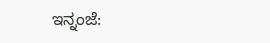ಇನ್ನಂಜೆ: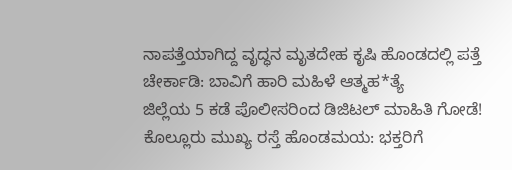ನಾಪತ್ತೆಯಾಗಿದ್ದ ವೃದ್ಧನ ಮೃತದೇಹ ಕೃಷಿ ಹೊಂಡದಲ್ಲಿ ಪತ್ತೆ
ಚೇರ್ಕಾಡಿ: ಬಾವಿಗೆ ಹಾರಿ ಮಹಿಳೆ ಆತ್ಮಹ*ತ್ಯೆ
ಜಿಲ್ಲೆಯ 5 ಕಡೆ ಪೊಲೀಸರಿಂದ ಡಿಜಿಟಲ್ ಮಾಹಿತಿ ಗೋಡೆ!
ಕೊಲ್ಲೂರು ಮುಖ್ಯ ರಸ್ತೆ ಹೊಂಡಮಯ: ಭಕ್ತರಿಗೆ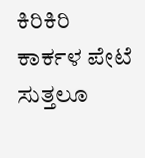ಕಿರಿಕಿರಿ
ಕಾರ್ಕಳ ಪೇಟೆ ಸುತ್ತಲೂ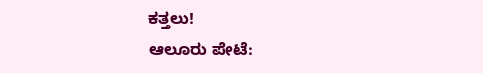ಕತ್ತಲು!
ಆಲೂರು ಪೇಟೆ: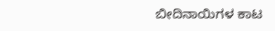ಬೀದಿನಾಯಿಗಳ ಕಾಟ